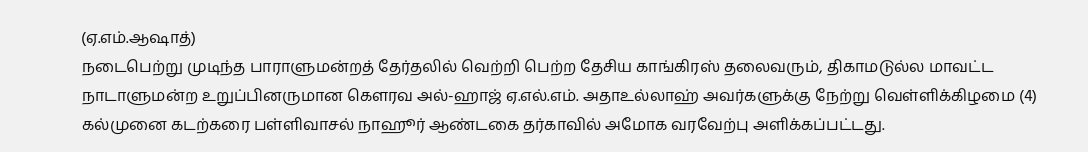(ஏ.எம்.ஆஷாத்)
நடைபெற்று முடிந்த பாராளுமன்றத் தேர்தலில் வெற்றி பெற்ற தேசிய காங்கிரஸ் தலைவரும், திகாமடுல்ல மாவட்ட நாடாளுமன்ற உறுப்பினருமான கெளரவ அல்-ஹாஜ் ஏ.எல்.எம். அதாஉல்லாஹ் அவர்களுக்கு நேற்று வெள்ளிக்கிழமை (4) கல்முனை கடற்கரை பள்ளிவாசல் நாஹூர் ஆண்டகை தர்காவில் அமோக வரவேற்பு அளிக்கப்பட்டது.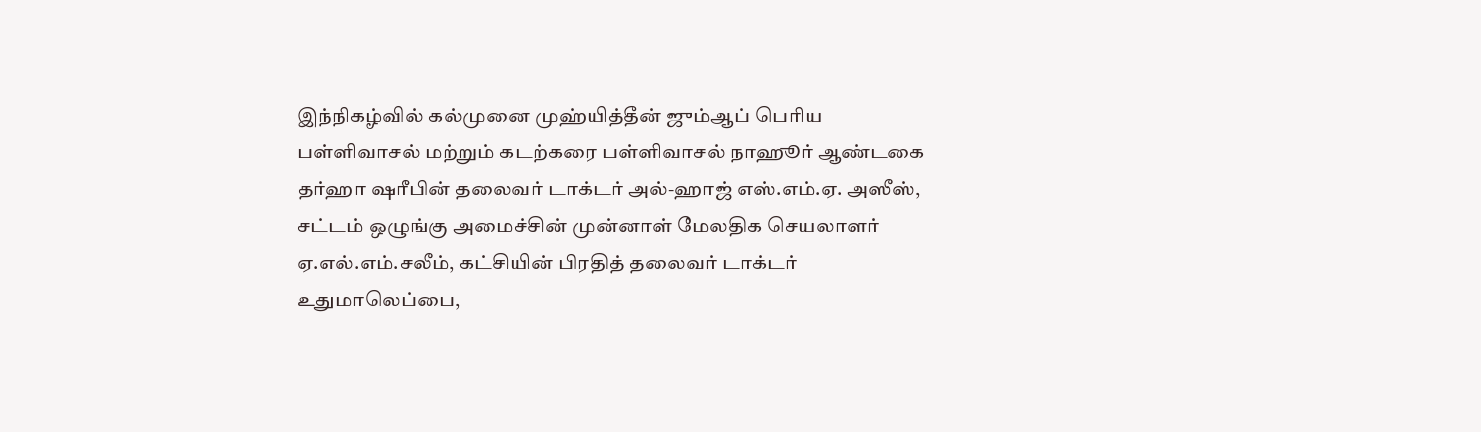இந்நிகழ்வில் கல்முனை முஹ்யித்தீன் ஜும்ஆப் பெரிய பள்ளிவாசல் மற்றும் கடற்கரை பள்ளிவாசல் நாஹூர் ஆண்டகை தர்ஹா ஷரீபின் தலைவர் டாக்டர் அல்-ஹாஜ் எஸ்.எம்.ஏ. அஸீஸ், சட்டம் ஒழுங்கு அமைச்சின் முன்னாள் மேலதிக செயலாளர் ஏ.எல்.எம்.சலீம், கட்சியின் பிரதித் தலைவர் டாக்டர் உதுமாலெப்பை,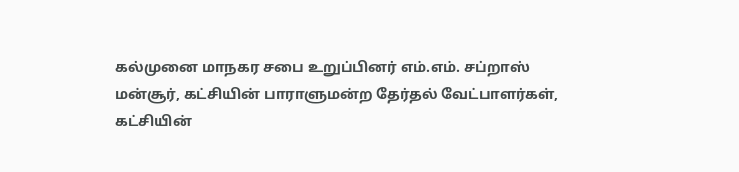கல்முனை மாநகர சபை உறுப்பினர் எம்.எம். சப்றாஸ் மன்சூர், கட்சியின் பாராளுமன்ற தேர்தல் வேட்பாளர்கள், கட்சியின்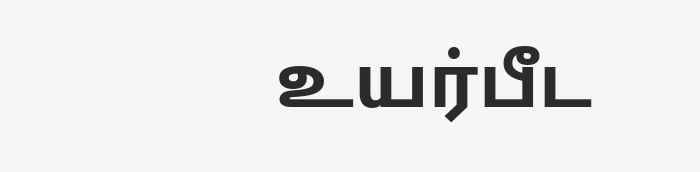உயர்பீட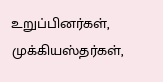உறுப்பினர்கள், முக்கியஸ்தர்கள்,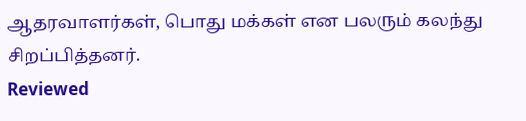ஆதரவாளர்கள், பொது மக்கள் என பலரும் கலந்து சிறப்பித்தனர்.
Reviewed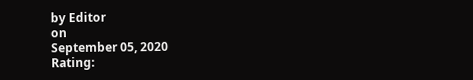by Editor
on
September 05, 2020
Rating: